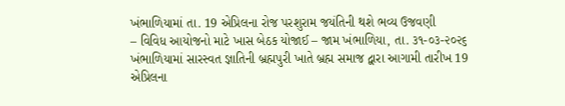ખંભાળિયામાં તા. 19 એપ્રિલના રોજ પરશુરામ જયંતિની થશે ભવ્ય ઉજવણી
– વિવિધ આયોજનો માટે ખાસ બેઠક યોજાઈ – જામ ખંભાળિયા, તા. ૩૧-૦૩-૨૦૨૬ ખંભાળિયામાં સારસ્વત જ્ઞાતિની બ્રહ્મપુરી ખાતે બ્રહ્મ સમાજ દ્વારા આગામી તારીખ 19 એપ્રિલના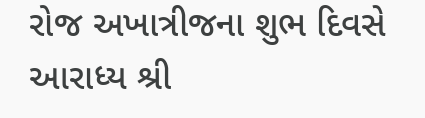રોજ અખાત્રીજના શુભ દિવસે આરાધ્ય શ્રી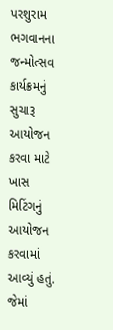પરશુરામ ભગવાનના જન્મોત્સવ કાર્યક્રમનું સુચારૂ આયોજન કરવા માટે ખાસ મિટિંગનું આયોજન કરવામાં આવ્યું હતું. જેમાં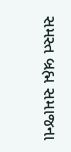સમસ્ત બ્રહ્મ સમાજના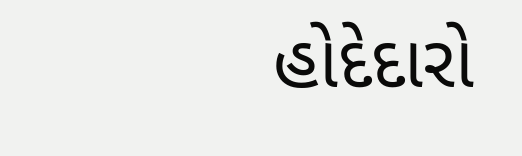હોદેદારો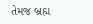તેમજ બ્રહ્મ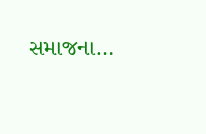સમાજના…